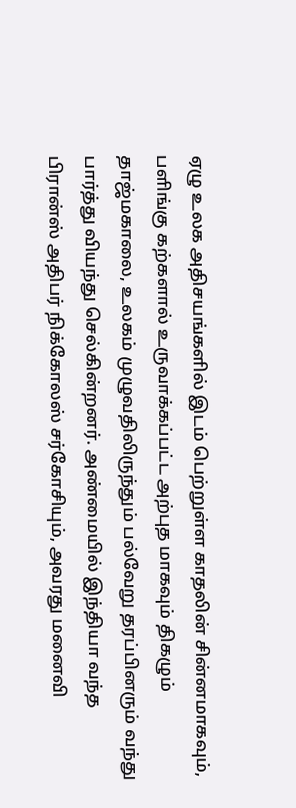ஏழு உலக அதிசயங்களில் இடம் பெற்றுள்ள காதலின் சின்னமாகவும், பளிங்கு கற்களால் உருவாக்கப்பட்ட அற்புத மாகவும் திகழும் தாஜ்மகாலை, உலகம் முழுவதிலிருந்தும் பல்வேறு தரப்பினரும் வந்து பார்த்து வியந்து செல்கின்றனர். அண்மையில் இந்தியா வந்த பிரான்ஸ் அதிபர் நிக்கோலஸ் சர்கோசியும், அவரது மனைவி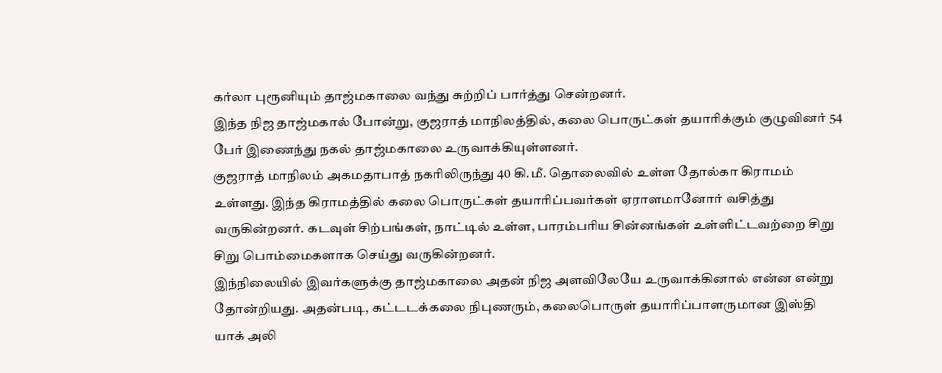கர்லா புரூனியும் தாஜ்மகாலை வந்து சுற்றிப் பார்த்து சென்றனர்.
இந்த நிஜ தாஜ்மகால் போன்று, குஜராத் மாநிலத்தில், கலை பொருட்கள் தயாரிக்கும் குழுவினர் 54 பேர் இணைந்து நகல் தாஜ்மகாலை உருவாக்கியுள்ளனர்.
குஜராத் மாநிலம் அகமதாபாத் நகரிலிருந்து 40 கி.மீ. தொலைவில் உள்ள தோல்கா கிராமம் உள்ளது. இந்த கிராமத்தில் கலை பொருட்கள் தயாரிப்பவர்கள் ஏராளமானோர் வசித்து வருகின்றனர். கடவுள் சிற்பங்கள், நாட்டில் உள்ள, பாரம்பரிய சின்னங்கள் உள்ளிட்டவற்றை சிறு சிறு பொம்மைகளாக செய்து வருகின்றனர்.
இந்நிலையில் இவர்களுக்கு தாஜ்மகாலை அதன் நிஜ அளவிலேயே உருவாக்கினால் என்ன என்று தோன்றியது. அதன்படி, கட்டடக்கலை நிபுணரும், கலைபொருள் தயாரிப்பாளருமான இஸ்தி யாக் அலி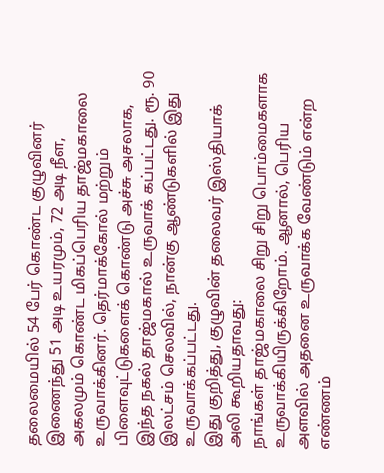தலைமையில் 54 பேர் கொண்ட குழுவினர் இணைந்து 51 அடி உயரமும், 72 அடி நீள, அகலமும் கொண்ட மிகப்பெரிய தாஜ்மகாலை உருவாக்கினர். தெர்மாக்கோல் மற்றும் பிளைவுட்டுகளைக் கொண்டு அச்சு அசலாக, இந்த நகல் தாஜ்மகால் உருவாக் கப்பட்டது. ரூ. 90 இலட்சம் செலவில், நான்கு ஆண்டுகளில் இது உருவாக்கப்பட்டது.
இது குறித்து, குழுவின் தலைவர் இஸ்தியாக் அலி கூறியதாவது:
நாங்கள் தாஜ்மகாலை சிறு சிறு பொம்மைகளாக உருவாக்கியிருக்கிறோம். ஆனால், பெரிய அளவில் அதனை உருவாக்க வேண்டும் என்ற எண்ணம்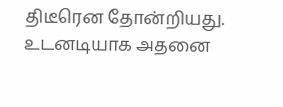திடீரென தோன்றியது. உடனடியாக அதனை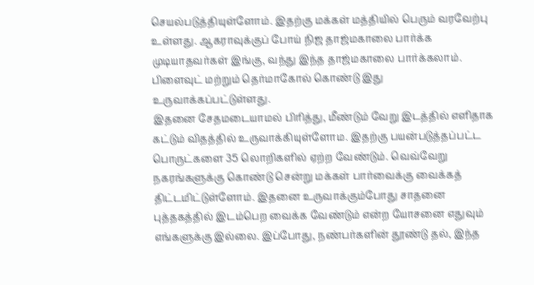செயல்படுத்தியுள்ளோம். இதற்கு மக்கள் மத்தியில் பெரும் வரவேற்பு உள்ளது. ஆகராவுக்குப் போய் நிஜ தாஜ்மகாலை பார்க்க முடியாதவர்கள் இங்கு, வந்து இந்த தாஜ்மகாலை பார்க்கலாம். பிளைவுட் மற்றும் தெர்மாகோல் கொண்டு இது உருவாக்கப்பட்டுள்ளது.
இதனை சேதமடையாமல் பிரித்து, மீண்டும் வேறு இடத்தில் எளிதாக கட்டும் விதத்தில் உருவாக்கியுள்ளோம. இதற்கு பயன்படுத்தப்பட்ட பொருட்களை 35 லொறிகளில் ஏற்ற வேண்டும். வெவ்வேறு நகரங்களுக்கு கொண்டு சென்று மக்கள் பார்வைக்கு வைக்கத் திட்டமிட்டுள்ளோம். இதனை உருவாக்கும்போது சாதனை புத்தகத்தில் இடம்பெற வைக்க வேண்டும் என்ற யோசனை எதுவும் எங்களுக்கு இல்லை. இப்போது, நண்பர்களின் தூண்டு தல், இந்த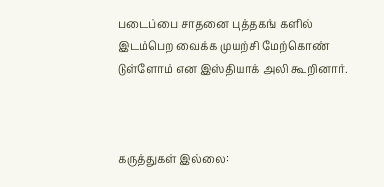படைப்பை சாதனை புத்தகங் களில் இடம்பெற வைக்க முயற்சி மேற்கொண் டுள்ளோம் என இஸ்தியாக் அலி கூறினார்.



கருத்துகள் இல்லை: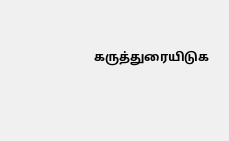கருத்துரையிடுக